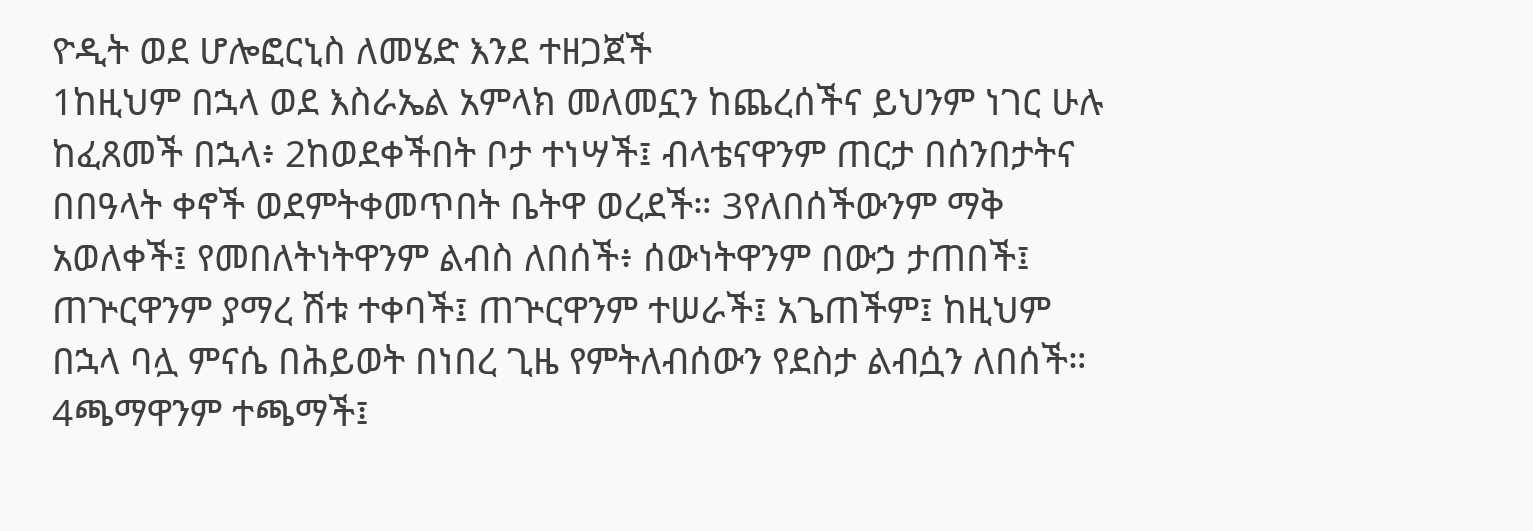ዮዲት ወደ ሆሎፎርኒስ ለመሄድ እንደ ተዘጋጀች
1ከዚህም በኋላ ወደ እስራኤል አምላክ መለመኗን ከጨረሰችና ይህንም ነገር ሁሉ ከፈጸመች በኋላ፥ 2ከወደቀችበት ቦታ ተነሣች፤ ብላቴናዋንም ጠርታ በሰንበታትና በበዓላት ቀኖች ወደምትቀመጥበት ቤትዋ ወረደች። 3የለበሰችውንም ማቅ አወለቀች፤ የመበለትነትዋንም ልብስ ለበሰች፥ ሰውነትዋንም በውኃ ታጠበች፤ ጠጕርዋንም ያማረ ሽቱ ተቀባች፤ ጠጕርዋንም ተሠራች፤ አጌጠችም፤ ከዚህም በኋላ ባሏ ምናሴ በሕይወት በነበረ ጊዜ የምትለብሰውን የደስታ ልብሷን ለበሰች። 4ጫማዋንም ተጫማች፤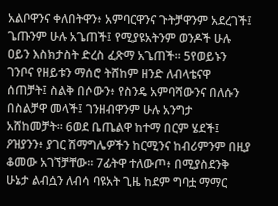አልቦዋንና ቀለበትዋን፥ አምባርዋንና ጉትቻዋንም አደረገች፤ ጌጡንም ሁሉ አጌጠች፤ የሚያዩአትንም ወንዶች ሁሉ ዐይን እስክታስት ድረስ ፈጽማ አጌጠች። 5የወይኑን ገንቦና የዘይቱን ማሰሮ ትሸከም ዘንድ ለብላቴናዋ ሰጠቻት፤ ስልቅ በሶውን፥ የስንዴ አምባሻውንና በለሱን በስልቻዋ መላች፤ ገንዘብዋንም ሁሉ አንግታ አሸከመቻት። 6ወደ ቤጤልዋ ከተማ በርም ሄደች፤ ዖዝያንን፥ ያገር ሽማግሌዎችን ከርሚንና ከብሪምንም በዚያ ቆመው አገኘቻቸው። 7ፊትዋ ተለውጦ፥ በሚያስደንቅ ሁኔታ ልብሷን ለብሳ ባዩአት ጊዜ ከደም ግባቷ ማማር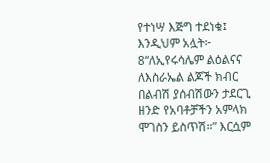የተነሣ እጅግ ተደነቁ፤ እንዲህም አሏት፦ 8“ለኢየሩሳሌም ልዕልናና ለእስራኤል ልጆች ክብር በልብሽ ያሰብሽውን ታደርጊ ዘንድ የአባቶቻችን አምላክ ሞገስን ይስጥሽ።” እርሷም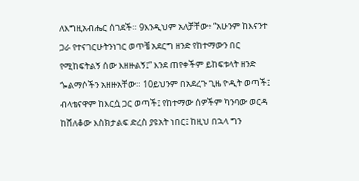ለእግዚአብሔር ሰገደች። 9እንዲህም አለቻቸው፥ “አሁንም ከእናንተ ጋራ የተናገርሁትንነገር ወጥቼ አደርግ ዘንድ የከተማውን በር የሚከፍትልኝ ሰው እዘዙልኝ፤” እንደ ጠየቀችም ይከፍቱላት ዘንድ ጐልማሶችን አዘዙአቸው። 10ይህንም በአደረጉ ጊዜ ዮዲት ወጣች፤ ብላቴናዋም ከእርሷ ጋር ወጣች፤ የከተማው ሰዎችም ካንባው ወርዳ ከሸለቆው እስክታልፍ ድረስ ያዩአት ነበር፤ ከዚህ በኋላ ግን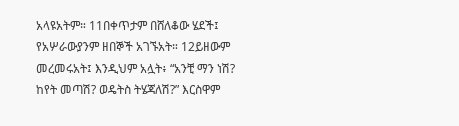አላዩአትም። 11በቀጥታም በሸለቆው ሄደች፤ የአሦራውያንም ዘበኞች አገኙአት። 12ይዘውም መረመሩአት፤ እንዲህም አሏት፥ “አንቺ ማን ነሽ? ከየት መጣሽ? ወዴትስ ትሄጃለሽ?” እርስዋም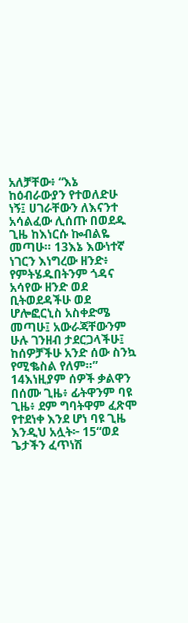አለቻቸው፥ “እኔ ከዕብራውያን የተወለድሁ ነኝ፤ ሀገራቸውን ለእናንተ አሳልፈው ሊሰጡ በወደዱ ጊዜ ከእነርሱ ኰብልዬ መጣሁ። 13እኔ እውነተኛ ነገርን እነግረው ዘንድ፥ የምትሄዱበትንም ጎዳና አሳየው ዘንድ ወደ ቢትወደዳችሁ ወደ ሆሎፎርኒስ አስቀድሜ መጣሁ፤ አውራጃቸውንም ሁሉ ገንዘብ ታደርጋላችሁ፤ ከሰዎቻችሁ አንድ ሰው ስንኳ የሚቈስል የለም።” 14እነዚያም ሰዎች ቃልዋን በሰሙ ጊዜ፥ ፊትዋንም ባዩ ጊዜ፥ ደም ግባትዋም ፈጽሞ የተደነቀ እንደ ሆነ ባዩ ጊዜ እንዲህ አሏት፦ 15“ወደ ጌታችን ፈጥነሽ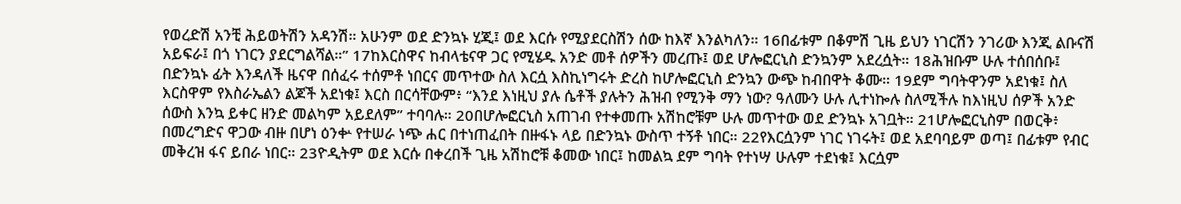የወረድሽ አንቺ ሕይወትሽን አዳንሽ። አሁንም ወደ ድንኳኑ ሂጂ፤ ወደ እርሱ የሚያደርስሽን ሰው ከእኛ እንልካለን። 16በፊቱም በቆምሽ ጊዜ ይህን ነገርሽን ንገሪው እንጂ ልቡናሽ አይፍራ፤ በጎ ነገርን ያደርግልሻል።” 17ከእርስዋና ከብላቴናዋ ጋር የሚሄዱ አንድ መቶ ሰዎችን መረጡ፤ ወደ ሆሎፎርኒስ ድንኳንም አደረሷት። 18ሕዝቡም ሁሉ ተሰበሰቡ፤ በድንኳኑ ፊት እንዳለች ዜናዋ በሰፈሩ ተሰምቶ ነበርና መጥተው ስለ እርሷ እስኪነግሩት ድረስ ከሆሎፎርኒስ ድንኳን ውጭ ከብበዋት ቆሙ። 19ደም ግባትዋንም አደነቁ፤ ስለ እርስዋም የእስራኤልን ልጆች አደነቁ፤ እርስ በርሳቸውም፥ “እንደ እነዚህ ያሉ ሴቶች ያሉትን ሕዝብ የሚንቅ ማን ነው? ዓለሙን ሁሉ ሊተነኰሉ ስለሚችሉ ከእነዚህ ሰዎች አንድ ሰውስ እንኳ ይቀር ዘንድ መልካም አይደለም” ተባባሉ። 20በሆሎፎርኒስ አጠገብ የተቀመጡ አሽከሮቹም ሁሉ መጥተው ወደ ድንኳኑ አገቧት። 21ሆሎፎርኒስም በወርቅ፥ በመረግድና ዋጋው ብዙ በሆነ ዕንቍ የተሠራ ነጭ ሐር በተነጠፈበት በዙፋኑ ላይ በድንኳኑ ውስጥ ተኝቶ ነበር። 22የእርሷንም ነገር ነገሩት፤ ወደ አደባባይም ወጣ፤ በፊቱም የብር መቅረዝ ፋና ይበራ ነበር። 23ዮዲትም ወደ እርሱ በቀረበች ጊዜ አሽከሮቹ ቆመው ነበር፤ ከመልኳ ደም ግባት የተነሣ ሁሉም ተደነቁ፤ እርሷም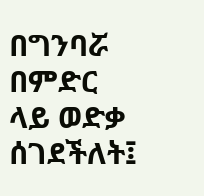በግንባሯ በምድር ላይ ወድቃ ሰገደችለት፤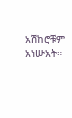አሽከሮቹም አነሡአት።